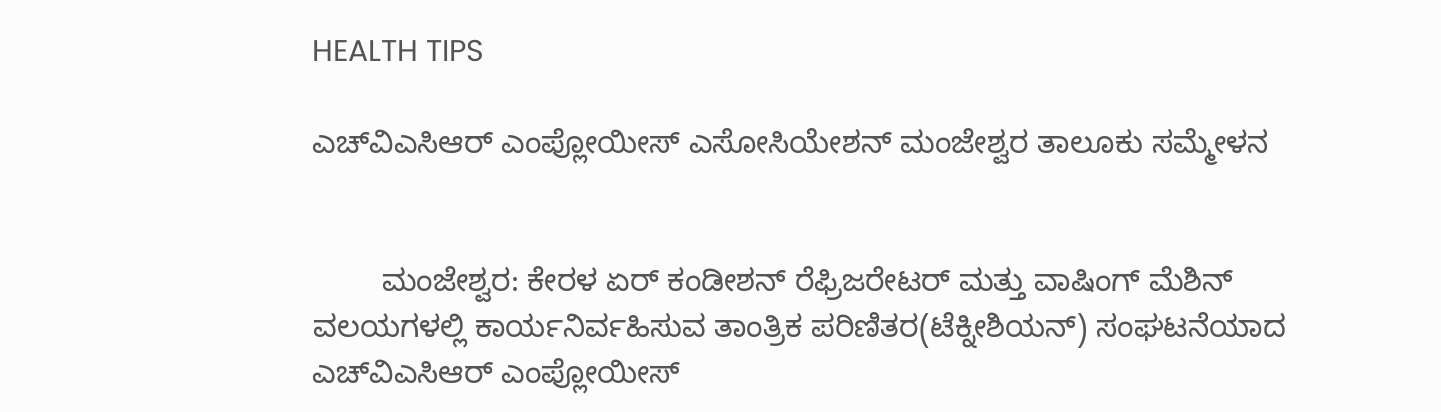HEALTH TIPS

ಎಚ್‌ವಿಎಸಿಆರ್ ಎಂಪ್ಲೋಯೀಸ್ ಎಸೋಸಿಯೇಶನ್ ಮಂಜೇಶ್ವರ ತಾಲೂಕು ಸಮ್ಮೇಳನ


        ಮಂಜೇಶ್ವರ: ಕೇರಳ ಏರ್ ಕಂಡೀಶನ್ ರೆಫ್ರಿಜರೇಟರ್ ಮತ್ತು ವಾಷಿಂಗ್ ಮೆಶಿನ್ ವಲಯಗಳಲ್ಲಿ ಕಾರ್ಯನಿರ್ವಹಿಸುವ ತಾಂತ್ರಿಕ ಪರಿಣಿತರ(ಟೆಕ್ನೀಶಿಯನ್) ಸಂಘಟನೆಯಾದ ಎಚ್‌ವಿಎಸಿಆರ್ ಎಂಪ್ಲೋಯೀಸ್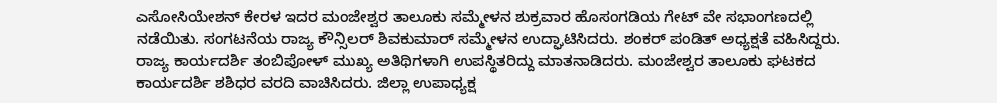ಎಸೋಸಿಯೇಶನ್ ಕೇರಳ ಇದರ ಮಂಜೇಶ್ವರ ತಾಲೂಕು ಸಮ್ಮೇಳನ ಶುಕ್ರವಾರ ಹೊಸಂಗಡಿಯ ಗೇಟ್ ವೇ ಸಭಾಂಗಣದಲ್ಲಿ ನಡೆಯಿತು. ಸಂಗಟನೆಯ ರಾಜ್ಯ ಕೌನ್ಸಿಲರ್ ಶಿವಕುಮಾರ್ ಸಮ್ಮೇಳನ ಉದ್ಘಾಟಿಸಿದರು. ಶಂಕರ್ ಪಂಡಿತ್ ಅಧ್ಯಕ್ಷತೆ ವಹಿಸಿದ್ದರು. ರಾಜ್ಯ ಕಾರ್ಯದರ್ಶಿ ತಂಬಿಪೋಳ್ ಮುಖ್ಯ ಅತಿಥಿಗಳಾಗಿ ಉಪಸ್ಥಿತರಿದ್ದು ಮಾತನಾಡಿದರು. ಮಂಜೇಶ್ವರ ತಾಲೂಕು ಘಟಕದ ಕಾರ್ಯದರ್ಶಿ ಶಶಿಧರ ವರದಿ ವಾಚಿಸಿದರು. ಜಿಲ್ಲಾ ಉಪಾಧ್ಯಕ್ಷ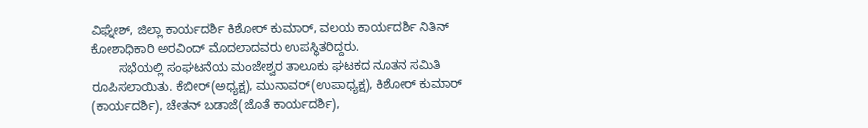ವಿಘ್ನೇಶ್, ಜಿಲ್ಲಾ ಕಾರ್ಯದರ್ಶಿ ಕಿಶೋರ್ ಕುಮಾರ್, ವಲಯ ಕಾರ್ಯದರ್ಶಿ ನಿತಿನ್ ಕೋಶಾಧಿಕಾರಿ ಅರವಿಂದ್ ಮೊದಲಾದವರು ಉಪಸ್ಥಿತರಿದ್ದರು.
        ಸಭೆಯಲ್ಲಿ ಸಂಘಟನೆಯ ಮಂಜೇಶ್ವರ ತಾಲೂಕು ಘಟಕದ ನೂತನ ಸಮಿತಿ ರೂಪಿಸಲಾಯಿತು. ಕೆಬೀರ್(ಅಧ್ಯಕ್ಷ), ಮುನಾವರ್(ಉಪಾಧ್ಯಕ್ಷ), ಕಿಶೋರ್ ಕುಮಾರ್ (ಕಾರ್ಯದರ್ಶಿ), ಚೇತನ್ ಬಡಾಜೆ(ಜೊತೆ ಕಾರ್ಯದರ್ಶಿ),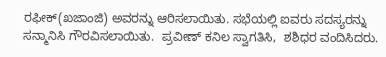ರಫೀಕ್(ಖಜಾಂಜಿ) ಅವರನ್ನು ಆರಿಸಲಾಯಿತು. ಸಭೆಯಲ್ಲಿ ಐವರು ಸದಸ್ಯರನ್ನು ಸನ್ಮಾನಿಸಿ ಗೌರವಿಸಲಾಯಿತು.  ಪ್ರವೀಣ್ ಕನಿಲ ಸ್ವಾಗತಿಸಿ,  ಶಶಿಧರ ವಂದಿಸಿದರು.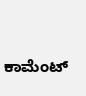ಕಾಮೆಂಟ್‌‌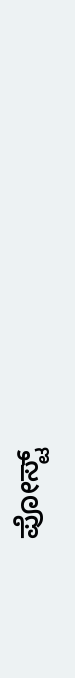ಪೋಸ್ಟ್‌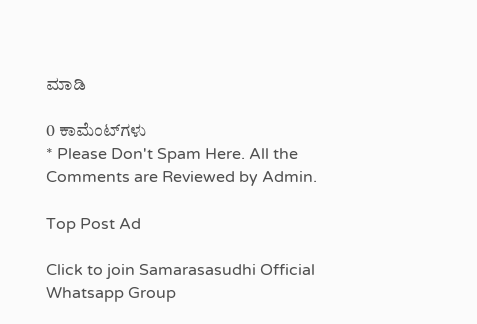ಮಾಡಿ

0 ಕಾಮೆಂಟ್‌ಗಳು
* Please Don't Spam Here. All the Comments are Reviewed by Admin.

Top Post Ad

Click to join Samarasasudhi Official Whatsapp Group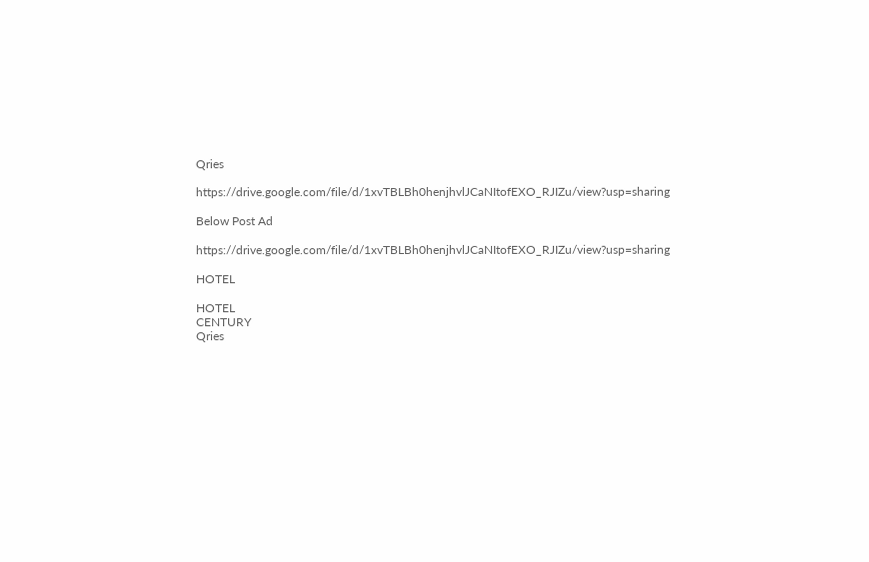Qries

https://drive.google.com/file/d/1xvTBLBh0henjhvlJCaNItofEXO_RJIZu/view?usp=sharing

Below Post Ad

https://drive.google.com/file/d/1xvTBLBh0henjhvlJCaNItofEXO_RJIZu/view?usp=sharing

HOTEL

HOTEL
CENTURY
Qries